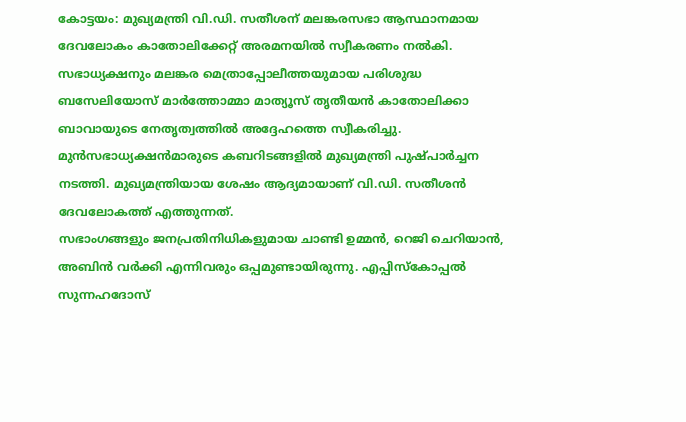കോട്ടയം: മുഖ്യമന്ത്രി വി.ഡി. സതീശന് മലങ്കരസഭാ ആസ്ഥാനമായ ദേവലോകം കാതോലിക്കേറ്റ് അരമനയിൽ സ്വീകരണം നൽകി. സഭാധ്യക്ഷനും മലങ്കര മെത്രാപ്പോലീത്തയുമായ പരിശുദ്ധ ബസേലിയോസ് മാർത്തോമ്മാ മാത്യൂസ് തൃതീയൻ കാതോലിക്കാ ബാവായുടെ നേതൃത്വത്തിൽ അദ്ദേഹത്തെ സ്വീകരിച്ചു.
മുൻസഭാധ്യക്ഷൻമാരുടെ കബറിടങ്ങളിൽ മുഖ്യമന്ത്രി പുഷ്പാർച്ചന നടത്തി. മുഖ്യമന്ത്രിയായ ശേഷം ആദ്യമായാണ് വി.ഡി. സതീശൻ ദേവലോകത്ത് എത്തുന്നത്.
സഭാംഗങ്ങളും ജനപ്രതിനിധികളുമായ ചാണ്ടി ഉമ്മൻ, റെജി ചെറിയാൻ, അബിൻ വർക്കി എന്നിവരും ഒപ്പമുണ്ടായിരുന്നു. എപ്പിസ്കോപ്പൽ സുന്നഹദോസ്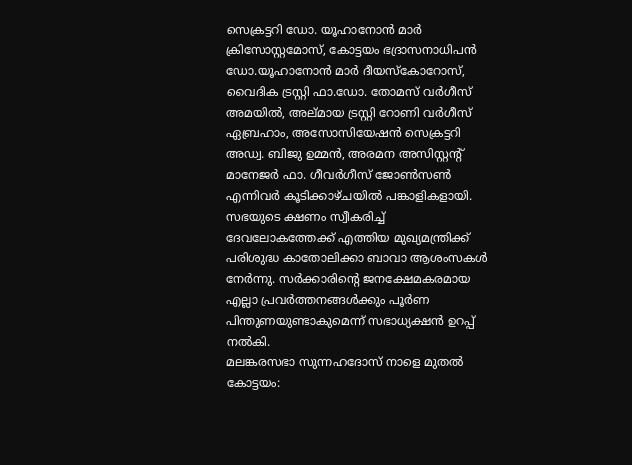സെക്രട്ടറി ഡോ. യൂഹാനോൻ മാർ ക്രിസോസ്റ്റമോസ്, കോട്ടയം ഭദ്രാസനാധിപൻ ഡോ.യൂഹാനോൻ മാർ ദീയസ്കോറോസ്, വൈദിക ട്രസ്റ്റി ഫാ.ഡോ. തോമസ് വർഗീസ് അമയിൽ, അല്മായ ട്രസ്റ്റി റോണി വർഗീസ് ഏബ്രഹാം, അസോസിയേഷൻ സെക്രട്ടറി അഡ്വ. ബിജു ഉമ്മൻ, അരമന അസിസ്റ്റന്റ് മാനേജർ ഫാ. ഗീവർഗീസ് ജോൺസൺ എന്നിവർ കൂടിക്കാഴ്ചയിൽ പങ്കാളികളായി.
സഭയുടെ ക്ഷണം സ്വീകരിച്ച് ദേവലോകത്തേക്ക് എത്തിയ മുഖ്യമന്ത്രിക്ക് പരിശുദ്ധ കാതോലിക്കാ ബാവാ ആശംസകൾ നേർന്നു. സർക്കാരിന്റെ ജനക്ഷേമകരമായ എല്ലാ പ്രവർത്തനങ്ങൾക്കും പൂർണ പിന്തുണയുണ്ടാകുമെന്ന് സഭാധ്യക്ഷൻ ഉറപ്പ് നൽകി.
മലങ്കരസഭാ സുന്നഹദോസ് നാളെ മുതൽ
കോട്ടയം: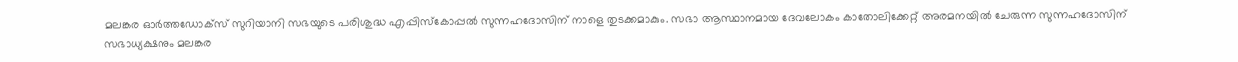മലങ്കര ഓർത്തഡോക്സ് സുറിയാനി സഭയുടെ പരിശുദ്ധ എപ്പിസ്കോപ്പൽ സുന്നഹദോസിന് നാളെ തുടക്കമാകും. സഭാ ആസ്ഥാനമായ ദേവലോകം കാതോലിക്കേറ്റ് അരമനയിൽ ചേരുന്ന സുന്നഹദോസിന് സഭാധ്യക്ഷനും മലങ്കര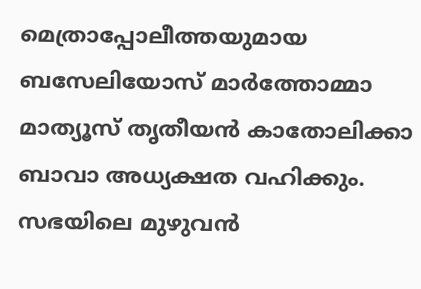മെത്രാപ്പോലീത്തയുമായ ബസേലിയോസ് മാർത്തോമ്മാ മാത്യൂസ് തൃതീയൻ കാതോലിക്കാ ബാവാ അധ്യക്ഷത വഹിക്കും. സഭയിലെ മുഴുവൻ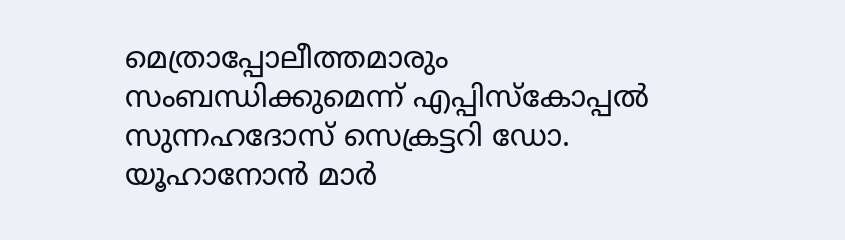മെത്രാപ്പോലീത്തമാരും സംബന്ധിക്കുമെന്ന് എപ്പിസ്കോപ്പൽ സുന്നഹദോസ് സെക്രട്ടറി ഡോ. യൂഹാനോൻ മാർ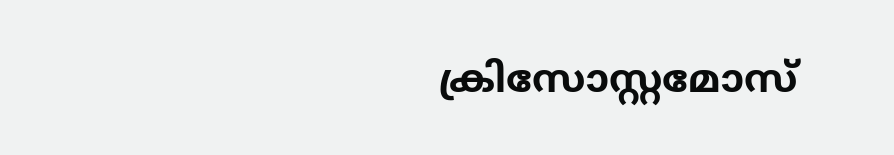ക്രിസോസ്റ്റമോസ്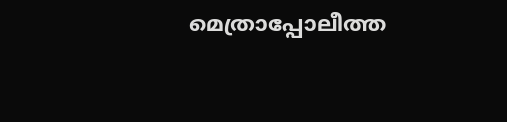മെത്രാപ്പോലീത്ത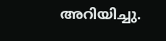അറിയിച്ചു.